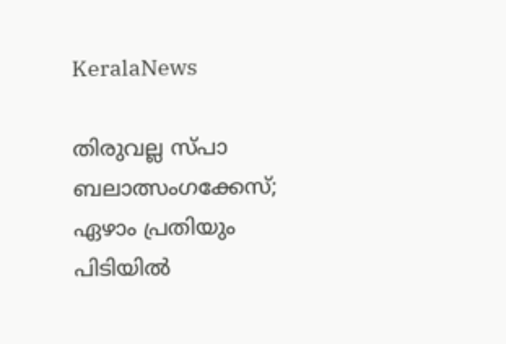KeralaNews

തിരുവല്ല സ്പാ ബലാത്സംഗക്കേസ്; ഏഴാം പ്രതിയും പിടിയില്‍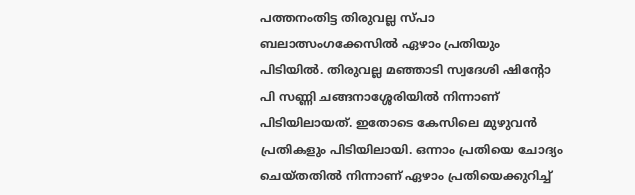പത്തനംതിട്ട തിരുവല്ല സ്പാ ബലാത്സംഗക്കേസില്‍ ഏഴാം പ്രതിയും പിടിയില്‍. തിരുവല്ല മഞ്ഞാടി സ്വദേശി ഷിന്റോ പി സണ്ണി ചങ്ങനാശ്ശേരിയില്‍ നിന്നാണ് പിടിയിലായത്. ഇതോടെ കേസിലെ മുഴുവൻ പ്രതികളും പിടിയിലായി. ഒന്നാം പ്രതിയെ ചോദ്യം ചെയ്തതില്‍ നിന്നാണ് ഏഴാം പ്രതിയെക്കുറിച്ച്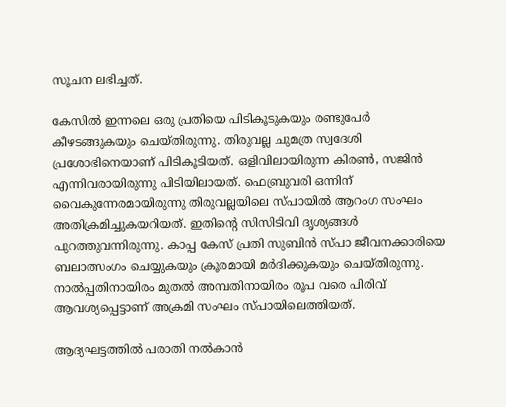സൂചന ലഭിച്ചത്.

കേസില്‍ ഇന്നലെ ഒരു പ്രതിയെ പിടികൂടുകയും രണ്ടുപേര്‍ കീഴടങ്ങുകയും ചെയ്തിരുന്നു. തിരുവല്ല ചുമത്ര സ്വദേശി പ്രശോഭിനെയാണ് പിടികൂടിയത്. ഒളിവിലായിരുന്ന കിരണ്‍, സജിന്‍ എന്നിവരായിരുന്നു പിടിയിലായത്. ഫെബ്രുവരി ഒന്നിന് വൈകുന്നേരമായിരുന്നു തിരുവല്ലയിലെ സ്പായില്‍ ആറംഗ സംഘം അതിക്രമിച്ചുകയറിയത്. ഇതിന്റെ സിസിടിവി ദൃശ്യങ്ങള്‍ പുറത്തുവന്നിരുന്നു. കാപ്പ കേസ് പ്രതി സുബിന്‍ സ്പാ ജീവനക്കാരിയെ ബലാത്സംഗം ചെയ്യുകയും ക്രൂരമായി മര്‍ദിക്കുകയും ചെയ്തിരുന്നു. നാല്‍പ്പതിനായിരം മുതല്‍ അമ്പതിനായിരം രൂപ വരെ പിരിവ് ആവശ്യപ്പെട്ടാണ് അക്രമി സംഘം സ്പായിലെത്തിയത്.

ആദ്യഘട്ടത്തില്‍ പരാതി നല്‍കാന്‍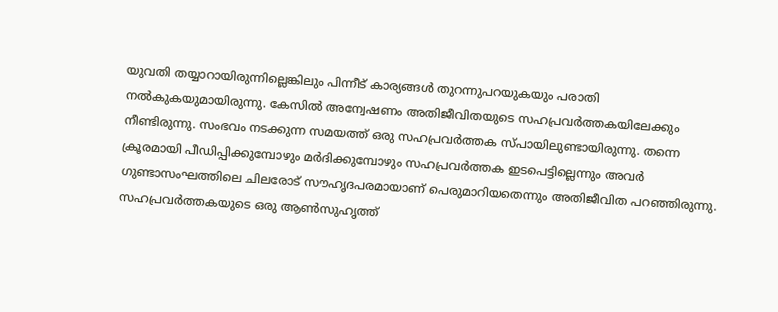യുവതി തയ്യാറായിരുന്നില്ലെങ്കിലും പിന്നീട് കാര്യങ്ങള്‍ തുറന്നുപറയുകയും പരാതി നല്‍കുകയുമായിരുന്നു. കേസില്‍ അന്വേഷണം അതിജീവിതയുടെ സഹപ്രവര്‍ത്തകയിലേക്കും നീണ്ടിരുന്നു. സംഭവം നടക്കുന്ന സമയത്ത് ഒരു സഹപ്രവര്‍ത്തക സ്പായിലുണ്ടായിരുന്നു. തന്നെ ക്രൂരമായി പീഡിപ്പിക്കുമ്പോഴും മര്‍ദിക്കുമ്പോഴും സഹപ്രവര്‍ത്തക ഇടപെട്ടില്ലെന്നും അവര്‍ ഗുണ്ടാസംഘത്തിലെ ചിലരോട് സൗഹൃദപരമായാണ് പെരുമാറിയതെന്നും അതിജീവിത പറഞ്ഞിരുന്നു. സഹപ്രവര്‍ത്തകയുടെ ഒരു ആണ്‍സുഹൃത്ത്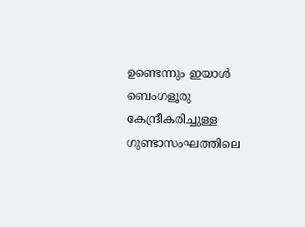ഉണ്ടെന്നും ഇയാള്‍ ബെംഗളൂരു കേന്ദ്രീകരിച്ചുള്ള ഗുണ്ടാസംഘത്തിലെ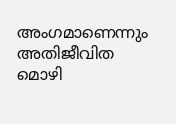അംഗമാണെന്നും അതിജീവിത മൊഴി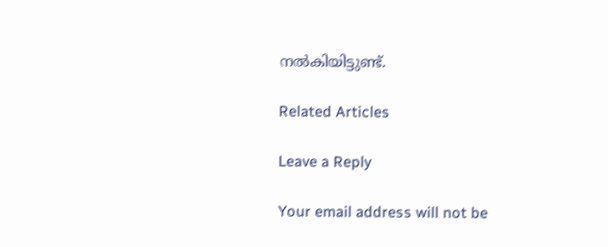നല്‍കിയിട്ടുണ്ട്.

Related Articles

Leave a Reply

Your email address will not be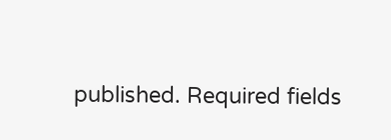published. Required fields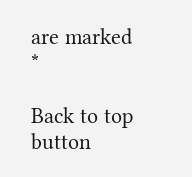are marked *

Back to top button